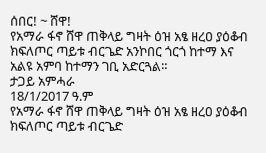ሰበር! ~ ሸዋ!
የአማራ ፋኖ ሸዋ ጠቅላይ ግዛት ዕዝ አፄ ዘረዐ ያዕቆብ ክፍለጦር ጣይቱ ብርጌድ አንኮበር ጎርጎ ከተማ እና አልዩ አምባ ከተማን ገቢ አድርጓል።
ታጋይ አምሓራ
18/1/2017 ዓ.ም
የአማራ ፋኖ ሸዋ ጠቅላይ ግዛት ዕዝ አፄ ዘረዐ ያዕቆብ ክፍለጦር ጣይቱ ብርጌድ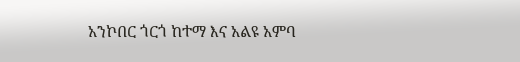አንኮበር ጎርጎ ከተማ እና አልዩ አምባ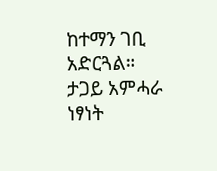ከተማን ገቢ አድርጓል።
ታጋይ አምሓራ
ነፃነት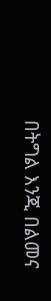በትግል እንጂ በልመና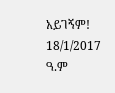አይገኝም!
18/1/2017 ዓ.ም